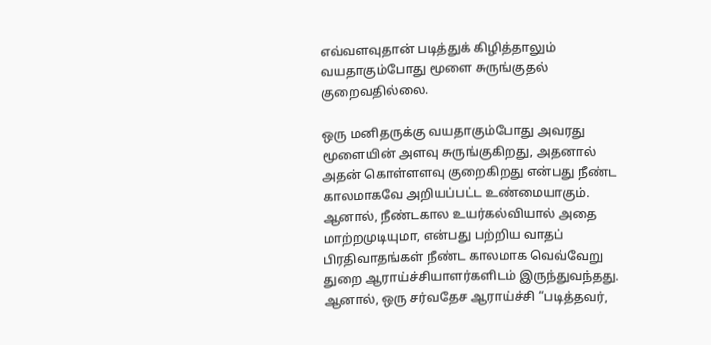எவ்வளவுதான் படித்துக் கிழித்தாலும் வயதாகும்போது மூளை சுருங்குதல் குறைவதில்லை.

ஒரு மனிதருக்கு வயதாகும்போது அவரது மூளையின் அளவு சுருங்குகிறது, அதனால் அதன் கொள்ளளவு குறைகிறது என்பது நீண்ட காலமாகவே அறியப்பட்ட உண்மையாகும். ஆனால், நீண்டகால உயர்கல்வியால் அதை மாற்றமுடியுமா, என்பது பற்றிய வாதப் பிரதிவாதங்கள் நீண்ட காலமாக வெவ்வேறு துறை ஆராய்ச்சியாளர்களிடம் இருந்துவந்தது. ஆனால், ஒரு சர்வதேச ஆராய்ச்சி “படித்தவர்,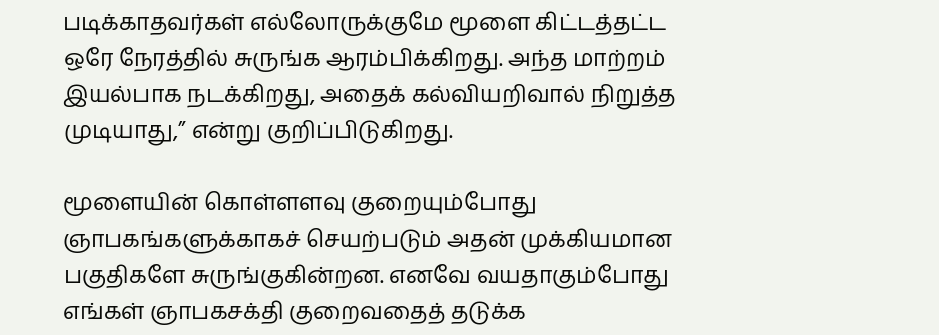படிக்காதவர்கள் எல்லோருக்குமே மூளை கிட்டத்தட்ட ஒரே நேரத்தில் சுருங்க ஆரம்பிக்கிறது. அந்த மாற்றம் இயல்பாக நடக்கிறது, அதைக் கல்வியறிவால் நிறுத்த முடியாது,” என்று குறிப்பிடுகிறது.

மூளையின் கொள்ளளவு குறையும்போது ஞாபகங்களுக்காகச் செயற்படும் அதன் முக்கியமான பகுதிகளே சுருங்குகின்றன. எனவே வயதாகும்போது எங்கள் ஞாபகசக்தி குறைவதைத் தடுக்க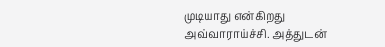முடியாது என்கிறது அவ்வாராய்ச்சி. அத்துடன்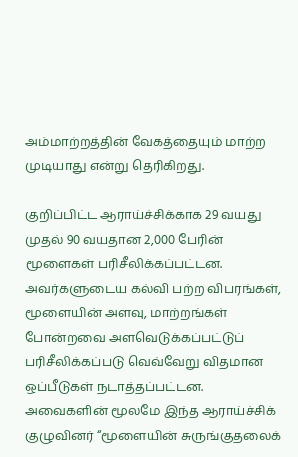அம்மாற்றத்தின் வேகத்தையும் மாற்ற முடியாது என்று தெரிகிறது.

குறிப்பிட்ட ஆராய்ச்சிக்காக 29 வயது முதல் 90 வயதான 2,000 பேரின் மூளைகள் பரிசீலிக்கப்பட்டன. அவர்களுடைய கல்வி பற்ற விபரங்கள், மூளையின் அளவு, மாற்றங்கள் போன்றவை அளவெடுக்கப்பட்டுப் பரிசீலிக்கப்படு வெவ்வேறு விதமான ஒப்பீடுகள் நடாத்தப்பட்டன. அவைகளின் மூலமே இந்த ஆராய்ச்சிக் குழுவினர் “மூளையின் சுருங்குதலைக்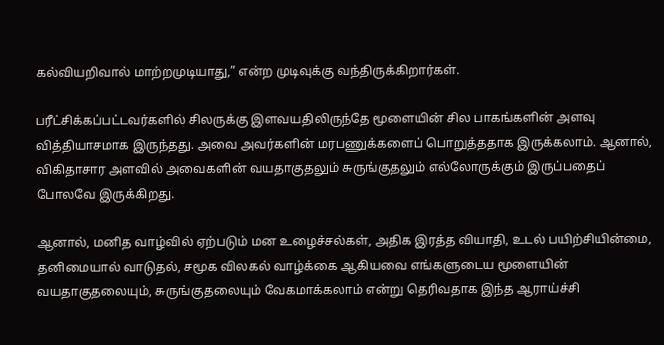கல்வியறிவால் மாற்றமுடியாது,” என்ற முடிவுக்கு வந்திருக்கிறார்கள்.

பரீட்சிக்கப்பட்டவர்களில் சிலருக்கு இளவயதிலிருந்தே மூளையின் சில பாகங்களின் அளவு வித்தியாசமாக இருந்தது. அவை அவர்களின் மரபணுக்களைப் பொறுத்ததாக இருக்கலாம். ஆனால், விகிதாசார அளவில் அவைகளின் வயதாகுதலும் சுருங்குதலும் எல்லோருக்கும் இருப்பதைப் போலவே இருக்கிறது.

ஆனால், மனித வாழ்வில் ஏற்படும் மன உழைச்சல்கள், அதிக இரத்த வியாதி, உடல் பயிற்சியின்மை, தனிமையால் வாடுதல், சமூக விலகல் வாழ்க்கை ஆகியவை எங்களுடைய மூளையின் வயதாகுதலையும், சுருங்குதலையும் வேகமாக்கலாம் என்று தெரிவதாக இந்த ஆராய்ச்சி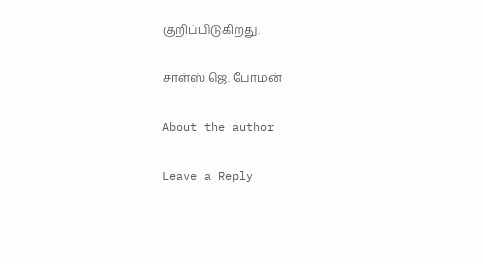குறிப்பிடுகிறது.

சாள்ஸ் ஜெ. போமன்

About the author

Leave a Reply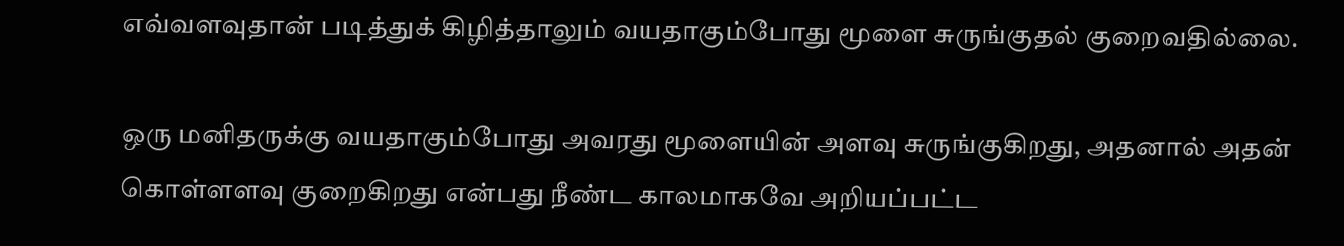எவ்வளவுதான் படித்துக் கிழித்தாலும் வயதாகும்போது மூளை சுருங்குதல் குறைவதில்லை.

ஒரு மனிதருக்கு வயதாகும்போது அவரது மூளையின் அளவு சுருங்குகிறது, அதனால் அதன் கொள்ளளவு குறைகிறது என்பது நீண்ட காலமாகவே அறியப்பட்ட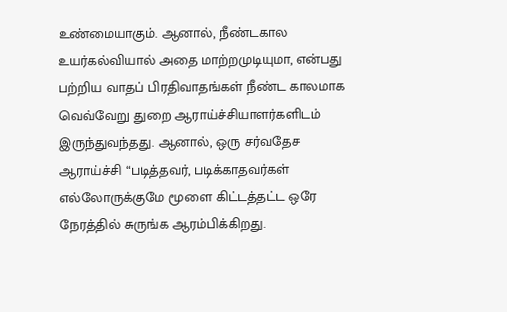உண்மையாகும். ஆனால், நீண்டகால உயர்கல்வியால் அதை மாற்றமுடியுமா, என்பது பற்றிய வாதப் பிரதிவாதங்கள் நீண்ட காலமாக வெவ்வேறு துறை ஆராய்ச்சியாளர்களிடம் இருந்துவந்தது. ஆனால், ஒரு சர்வதேச ஆராய்ச்சி “படித்தவர், படிக்காதவர்கள் எல்லோருக்குமே மூளை கிட்டத்தட்ட ஒரே நேரத்தில் சுருங்க ஆரம்பிக்கிறது.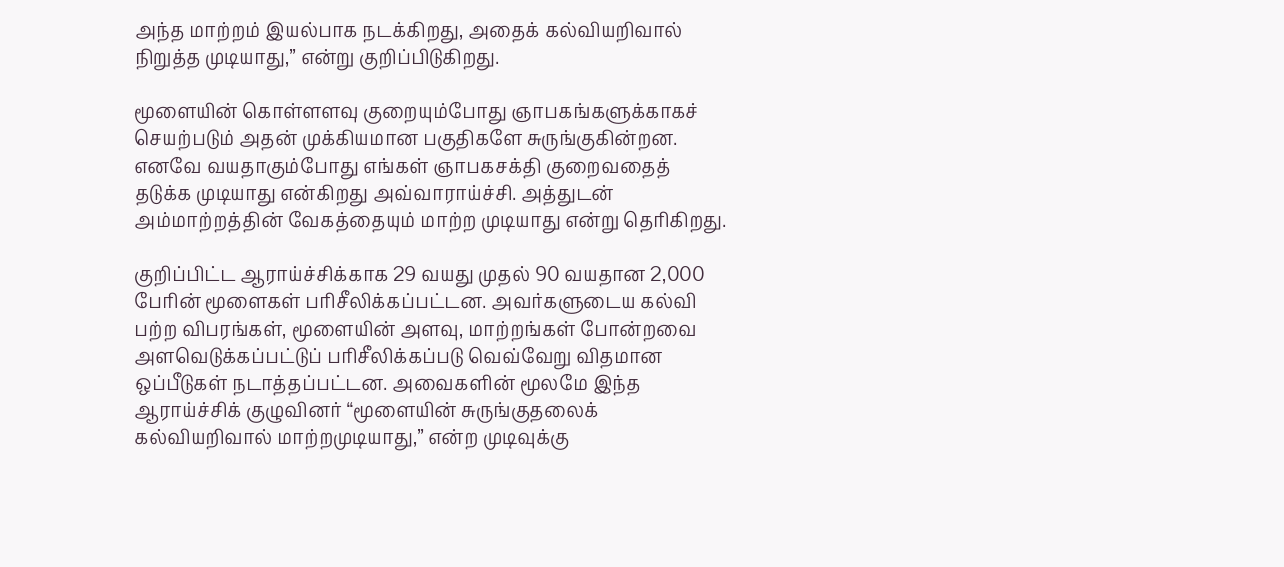அந்த மாற்றம் இயல்பாக நடக்கிறது, அதைக் கல்வியறிவால் நிறுத்த முடியாது,” என்று குறிப்பிடுகிறது.

மூளையின் கொள்ளளவு குறையும்போது ஞாபகங்களுக்காகச் செயற்படும் அதன் முக்கியமான பகுதிகளே சுருங்குகின்றன. எனவே வயதாகும்போது எங்கள் ஞாபகசக்தி குறைவதைத் தடுக்க முடியாது என்கிறது அவ்வாராய்ச்சி. அத்துடன் அம்மாற்றத்தின் வேகத்தையும் மாற்ற முடியாது என்று தெரிகிறது.

குறிப்பிட்ட ஆராய்ச்சிக்காக 29 வயது முதல் 90 வயதான 2,000 பேரின் மூளைகள் பரிசீலிக்கப்பட்டன. அவர்களுடைய கல்வி பற்ற விபரங்கள், மூளையின் அளவு, மாற்றங்கள் போன்றவை அளவெடுக்கப்பட்டுப் பரிசீலிக்கப்படு வெவ்வேறு விதமான ஒப்பீடுகள் நடாத்தப்பட்டன. அவைகளின் மூலமே இந்த ஆராய்ச்சிக் குழுவினர் “மூளையின் சுருங்குதலைக் கல்வியறிவால் மாற்றமுடியாது,” என்ற முடிவுக்கு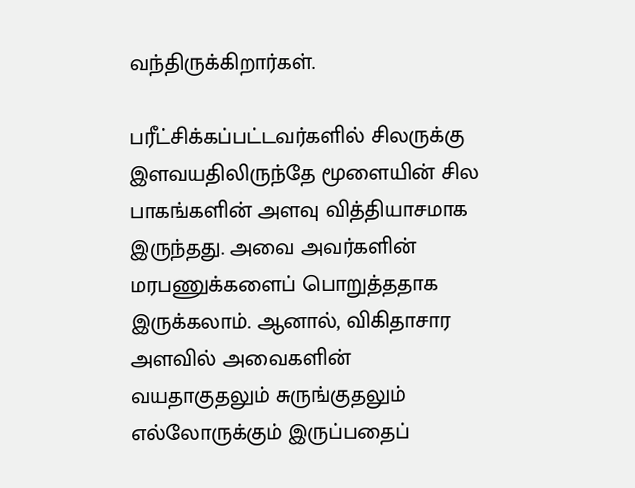வந்திருக்கிறார்கள்.

பரீட்சிக்கப்பட்டவர்களில் சிலருக்கு இளவயதிலிருந்தே மூளையின் சில பாகங்களின் அளவு வித்தியாசமாக இருந்தது. அவை அவர்களின் மரபணுக்களைப் பொறுத்ததாக இருக்கலாம். ஆனால், விகிதாசார அளவில் அவைகளின் வயதாகுதலும் சுருங்குதலும் எல்லோருக்கும் இருப்பதைப்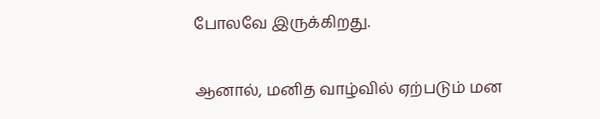போலவே இருக்கிறது.

ஆனால், மனித வாழ்வில் ஏற்படும் மன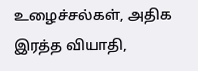உழைச்சல்கள், அதிக இரத்த வியாதி,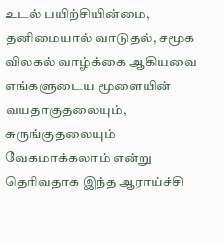உடல் பயிற்சியின்மை, தனிமையால் வாடுதல், சமூக விலகல் வாழ்க்கை ஆகியவை எங்களுடைய மூளையின் வயதாகுதலையும், சுருங்குதலையும் வேகமாக்கலாம் என்று தெரிவதாக இந்த ஆராய்ச்சி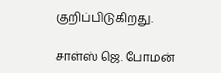குறிப்பிடுகிறது.

சாள்ஸ் ஜெ. போமன்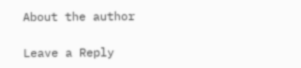About the author

Leave a Reply